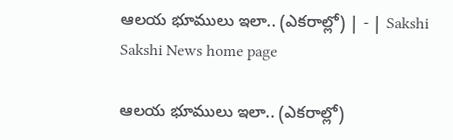ఆలయ భూములు ఇలా.. (ఎకరాల్లో) | - | Sakshi
Sakshi News home page

ఆలయ భూములు ఇలా.. (ఎకరాల్లో)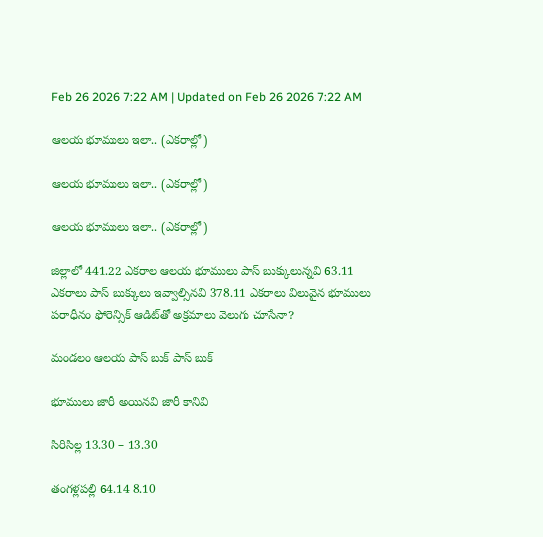Feb 26 2026 7:22 AM | Updated on Feb 26 2026 7:22 AM

ఆలయ భూములు ఇలా.. (ఎకరాల్లో)

ఆలయ భూములు ఇలా.. (ఎకరాల్లో)

ఆలయ భూములు ఇలా.. (ఎకరాల్లో)

జిల్లాలో 441.22 ఎకరాల ఆలయ భూములు పాస్‌ బుక్కులున్నవి 63.11 ఎకరాలు పాస్‌ బుక్కులు ఇవ్వాల్సినవి 378.11 ఎకరాలు విలువైన భూములు పరాధీనం ఫోరెన్సిక్‌ ఆడిట్‌తో అక్రమాలు వెలుగు చూసేనా?

మండలం ఆలయ పాస్‌ బుక్‌ పాస్‌ బుక్‌

భూములు జారీ అయినవి జారీ కానివి

సిరిసిల్ల 13.30 – 13.30

తంగళ్లపల్లి 64.14 8.10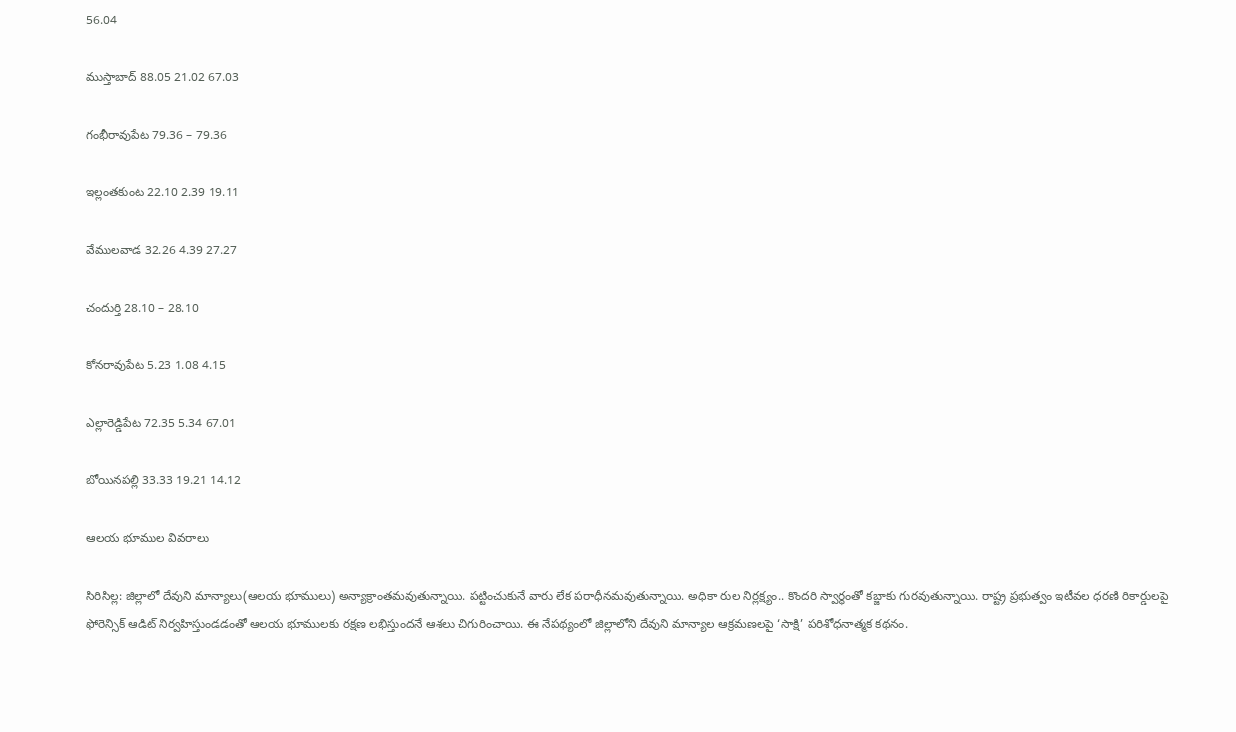56.04

ముస్తాబాద్‌ 88.05 21.02 67.03

గంభీరావుపేట 79.36 – 79.36

ఇల్లంతకుంట 22.10 2.39 19.11

వేములవాడ 32.26 4.39 27.27

చందుర్తి 28.10 – 28.10

కోనరావుపేట 5.23 1.08 4.15

ఎల్లారెడ్డిపేట 72.35 5.34 67.01

బోయినపల్లి 33.33 19.21 14.12

ఆలయ భూముల వివరాలు

సిరిసిల్ల: జిల్లాలో దేవుని మాన్యాలు(ఆలయ భూములు) అన్యాక్రాంతమవుతున్నాయి. పట్టించుకునే వారు లేక పరాధీనమవుతున్నాయి. అధికా రుల నిర్లక్ష్యం.. కొందరి స్వార్థంతో కబ్జాకు గురవుతున్నాయి. రాష్ట్ర ప్రభుత్వం ఇటీవల ధరణి రికార్డులపై ఫోరెన్సిక్‌ ఆడిట్‌ నిర్వహిస్తుండడంతో ఆలయ భూములకు రక్షణ లభిస్తుందనే ఆశలు చిగురించాయి. ఈ నేపథ్యంలో జిల్లాలోని దేవుని మాన్యాల ఆక్రమణలపై ‘సాక్షి’ పరిశోధనాత్మక కథనం.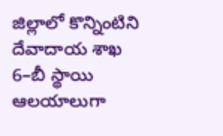జిల్లాలో కొన్నింటిని దేవాదాయ శాఖ 6–బీ స్థాయి ఆలయాలుగా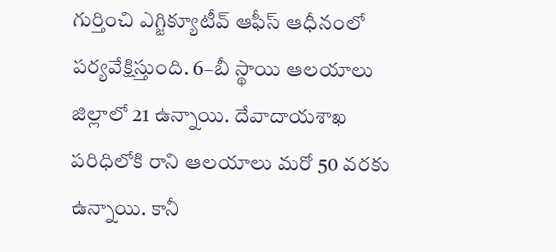గుర్తించి ఎగ్జిక్యూటీవ్‌ ఆఫీస్‌ ఆధీనంలో పర్యవేక్షిస్తుంది. 6–బీ స్థాయి ఆలయాలు జిల్లాలో 21 ఉన్నాయి. దేవాదాయశాఖ పరిధిలోకి రాని ఆలయాలు మరో 50 వరకు ఉన్నాయి. కానీ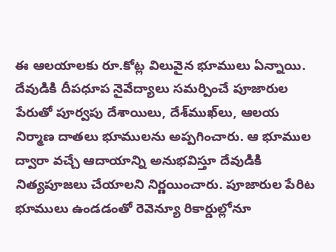ఈ ఆలయాలకు రూ.కోట్ల విలువైన భూములు ఏన్నాయి. దేవుడికి దీపధూప నైవేద్యాలు సమర్పించే పూజారుల పేరుతో పూర్వపు దేశాయిలు, దేశ్‌ముఖ్‌లు, ఆలయ నిర్మాణ దాతలు భూములను అప్పగించారు. ఆ భూముల ద్వారా వచ్చే ఆదాయాన్ని అనుభవిస్తూ దేవుడికి నిత్యపూజలు చేయాలని నిర్ణయించారు. పూజారుల పేరిట భూములు ఉండడంతో రెవెన్యూ రికార్డుల్లోనూ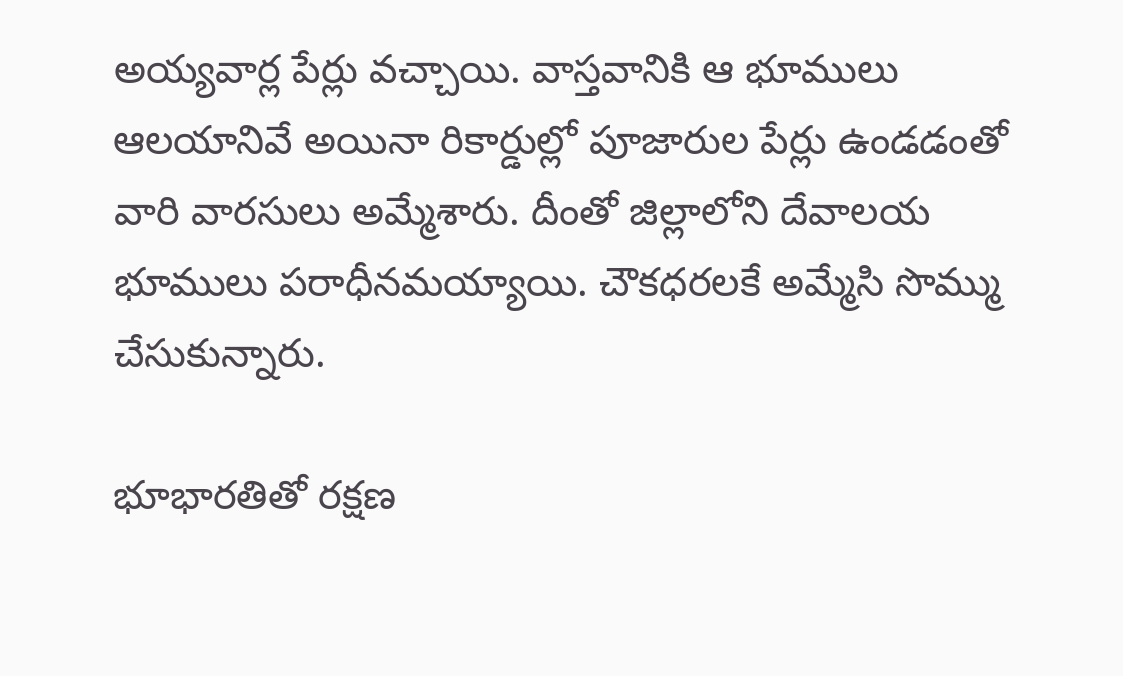అయ్యవార్ల పేర్లు వచ్చాయి. వాస్తవానికి ఆ భూములు ఆలయానివే అయినా రికార్డుల్లో పూజారుల పేర్లు ఉండడంతో వారి వారసులు అమ్మేశారు. దీంతో జిల్లాలోని దేవాలయ భూములు పరాధీనమయ్యాయి. చౌకధరలకే అమ్మేసి సొమ్ము చేసుకున్నారు.

భూభారతితో రక్షణ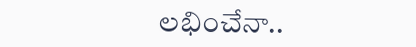లభించేనా..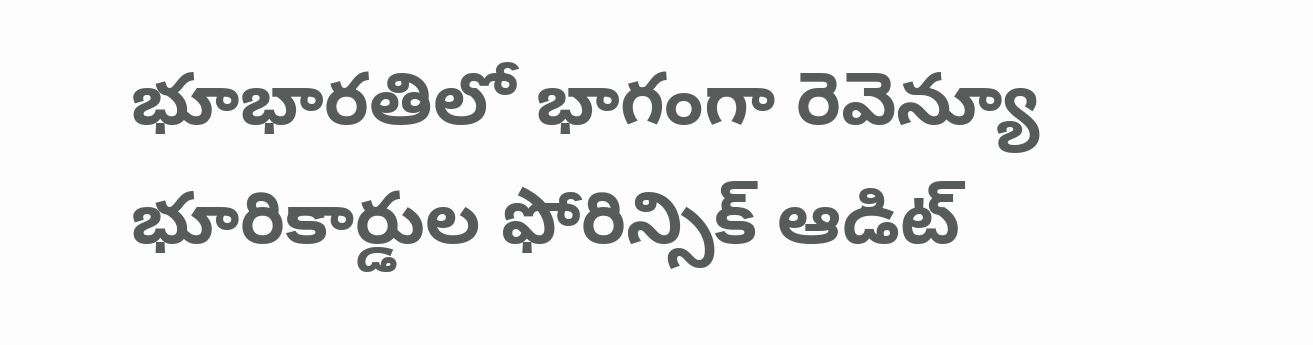భూభారతిలో భాగంగా రెవెన్యూ భూరికార్డుల ఫోరిన్సిక్‌ ఆడిట్‌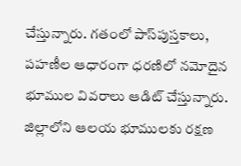చేస్తున్నారు. గతంలో పాస్‌పుస్తకాలు, పహణీల ఆధారంగా ధరణిలో నమోదైన భూముల వివరాలు ఆడిట్‌ చేస్తున్నారు. జిల్లాలోని ఆలయ భూములకు రక్షణ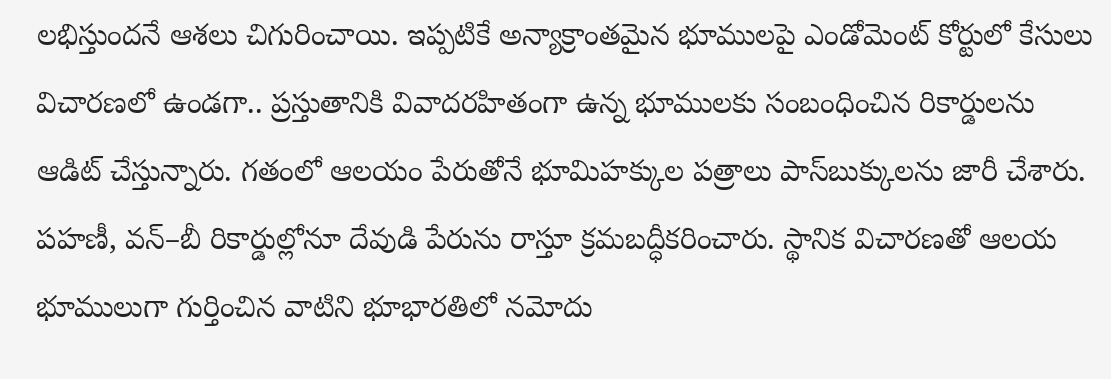లభిస్తుందనే ఆశలు చిగురించాయి. ఇప్పటికే అన్యాక్రాంతమైన భూములపై ఎండోమెంట్‌ కోర్టులో కేసులు విచారణలో ఉండగా.. ప్రస్తుతానికి వివాదరహితంగా ఉన్న భూములకు సంబంధించిన రికార్డులను ఆడిట్‌ చేస్తున్నారు. గతంలో ఆలయం పేరుతోనే భూమిహక్కుల పత్రాలు పాస్‌బుక్కులను జారీ చేశారు. పహణీ, వన్‌–బీ రికార్డుల్లోనూ దేవుడి పేరును రాస్తూ క్రమబద్ధీకరించారు. స్థానిక విచారణతో ఆలయ భూములుగా గుర్తించిన వాటిని భూభారతిలో నమోదు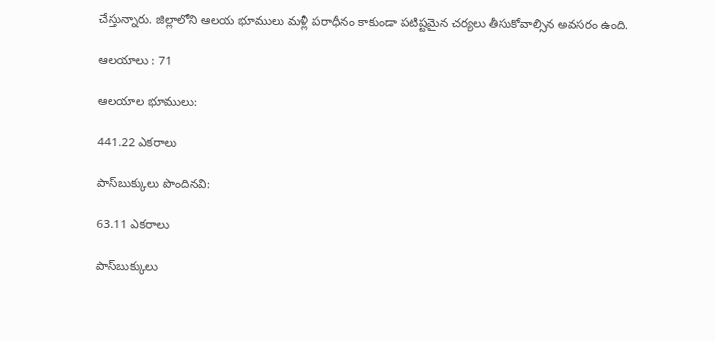చేస్తున్నారు. జిల్లాలోని ఆలయ భూములు మళ్లీ పరాధీనం కాకుండా పటిష్టమైన చర్యలు తీసుకోవాల్సిన అవసరం ఉంది.

ఆలయాలు : 71

ఆలయాల భూములు:

441.22 ఎకరాలు

పాస్‌బుక్కులు పొందినవి:

63.11 ఎకరాలు

పాస్‌బుక్కులు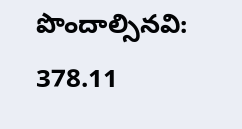పొందాల్సినవి: 378.11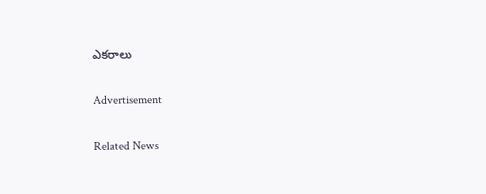ఎకరాలు

Advertisement

Related News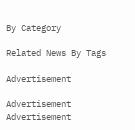By Category

Related News By Tags

Advertisement

Advertisement
Advertisement